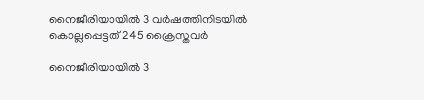നൈജീരിയായില്‍ 3 വര്‍ഷത്തിനിടയില്‍ കൊല്ലപ്പെട്ടത് 245 ക്രൈസ്തവര്‍

നൈജീരിയായില്‍ 3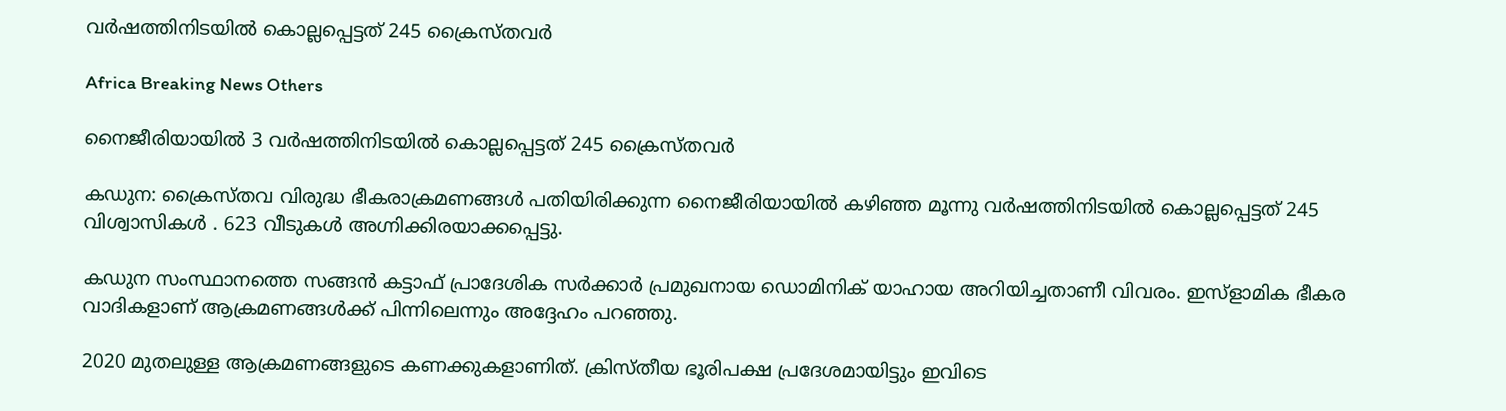വര്‍ഷത്തിനിടയില്‍ കൊല്ലപ്പെട്ടത് 245 ക്രൈസ്തവര്‍

Africa Breaking News Others

നൈജീരിയായില്‍ 3 വര്‍ഷത്തിനിടയില്‍ കൊല്ലപ്പെട്ടത് 245 ക്രൈസ്തവര്‍

കഡുന: ക്രൈസ്തവ വിരുദ്ധ ഭീകരാക്രമണങ്ങള്‍ പതിയിരിക്കുന്ന നൈജീരിയായില്‍ കഴിഞ്ഞ മൂന്നു വര്‍ഷത്തിനിടയില്‍ കൊല്ലപ്പെട്ടത് 245 വിശ്വാസികള്‍ ‍. 623 വീടുകള്‍ അഗ്നിക്കിരയാക്കപ്പെട്ടു.

കഡുന സംസ്ഥാനത്തെ സങ്ങന്‍ കട്ടാഫ് പ്രാദേശിക സര്‍ക്കാര്‍ പ്രമുഖനായ ഡൊമിനിക് യാഹായ അറിയിച്ചതാണീ വിവരം. ഇസ്ളാമിക ഭീകര വാദികളാണ് ആക്രമണങ്ങള്‍ക്ക് പിന്നിലെന്നും അദ്ദേഹം പറഞ്ഞു.

2020 മുതലുള്ള ആക്രമണങ്ങളുടെ കണക്കുകളാണിത്. ക്രിസ്തീയ ഭൂരിപക്ഷ പ്രദേശമായിട്ടും ഇവിടെ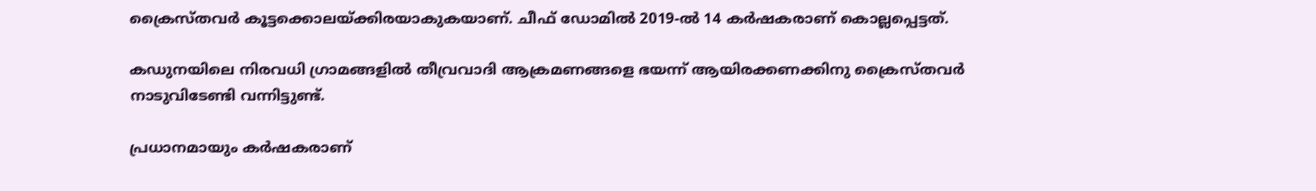ക്രൈസ്തവര്‍ കൂട്ടക്കൊലയ്ക്കിരയാകുകയാണ്. ചീഫ് ഡോമില്‍ 2019-ല്‍ 14 കര്‍ഷകരാണ് കൊല്ലപ്പെട്ടത്.

കഡുനയിലെ നിരവധി ഗ്രാമങ്ങളില്‍ തീവ്രവാദി ആക്രമണങ്ങളെ ഭയന്ന് ആയിരക്കണക്കിനു ക്രൈസ്തവര്‍ നാടുവിടേണ്ടി വന്നിട്ടുണ്ട്.

പ്രധാനമായും കര്‍ഷകരാണ്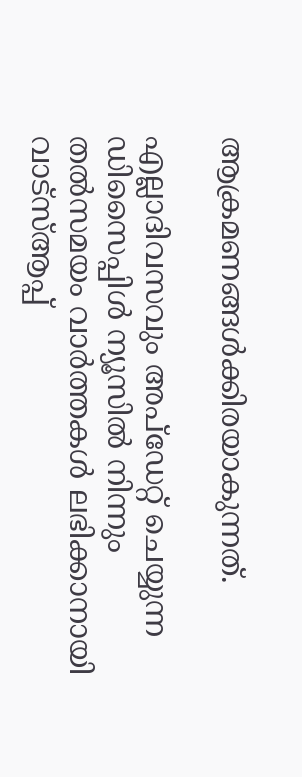ആക്രമണങ്ങള്‍ക്കിരയാകുന്നത്.

എല്ലാദിവസവും അപ്ഡേറ്റ് ചെയ്യുന്ന ഡിസൈപ്പിൾ ന്യൂസിൽ നിന്നും തൽസമയം വാർത്തകൾ ലഭിക്കാനായി വാട്സ്ആപ്പ്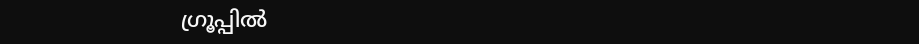ഗ്രൂപ്പിൽ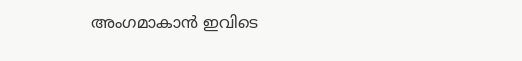അംഗമാകാൻ ഇവിടെ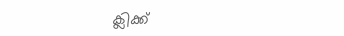ക്ലിക്ക്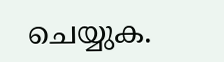ചെയ്യുക.